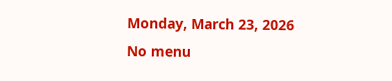Monday, March 23, 2026
No menu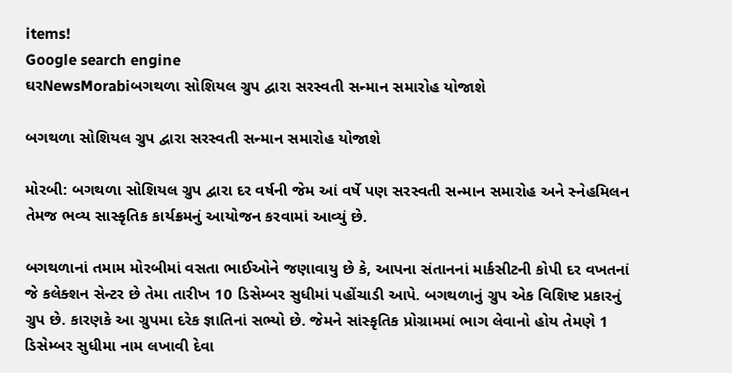items!
Google search engine
ઘરNewsMorabiબગથળા સોશિયલ ગ્રુપ દ્વારા સરસ્વતી સન્માન સમારોહ યોજાશે

બગથળા સોશિયલ ગ્રુપ દ્વારા સરસ્વતી સન્માન સમારોહ યોજાશે

મોરબી: બગથળા સોશિયલ ગ્રુપ દ્વારા દર વર્ષની જેમ આં વર્ષે પણ સરસ્વતી સન્માન સમારોહ અને સ્નેહમિલન તેમજ ભવ્ય સાસ્કૃતિક કાર્યક્રમનું આયોજન કરવામાં આવ્યું છે.

બગથળાનાં તમામ મોરબીમાં વસતા ભાઈઓને જણાવાયુ છે કે, આપના સંતાનનાં માર્કસીટની કોપી દર વખતનાં જે કલેક્શન સેન્ટર છે તેમા તારીખ 10 ડિસેમ્બર સુધીમાં પહોંચાડી આપે. બગથળાનું ગ્રુપ એક વિશિષ્ટ પ્રકારનું ગ્રુપ છે. કારણકે આ ગ્રુપમા દરેક જ્ઞાતિનાં સભ્યો છે. જેમને સાંસ્કૃતિક પ્રોગ્રામમાં ભાગ લેવાનો હોય તેમણે 1 ડિસેમ્બર સુધીમા નામ લખાવી દેવા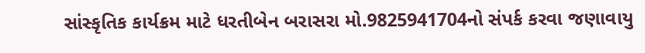સાંસ્કૃતિક કાર્યક્રમ માટે ધરતીબેન બરાસરા મો.9825941704નો સંપર્ક કરવા જણાવાયુ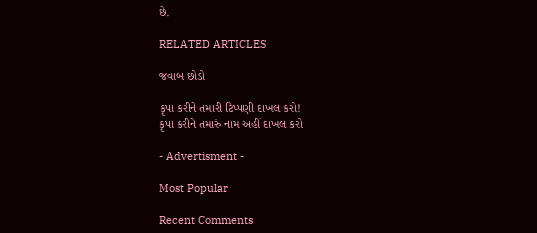છે.

RELATED ARTICLES

જવાબ છોડો

કૃપા કરીને તમારી ટિપ્પણી દાખલ કરો!
કૃપા કરીને તમારું નામ અહીં દાખલ કરો

- Advertisment -

Most Popular

Recent Comments